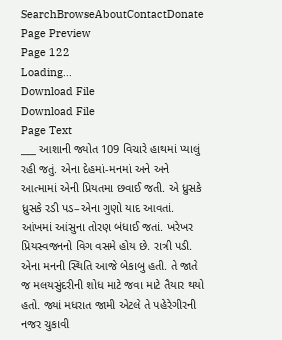SearchBrowseAboutContactDonate
Page Preview
Page 122
Loading...
Download File
Download File
Page Text
___ આશાની જ્યોત 109 વિચારે હાથમાં પ્યાલું રહી જતું. એના દેહમાં-મનમાં અને અને આત્મામાં એની પ્રિયતમા છવાઈ જતી. એ ધ્રુસકે ધ્રુસકે રડી પડ–એના ગુણો યાદ આવતાં. આંખમાં આંસુના તોરણ બંધાઈ જતાં. ખરેખર પ્રિયસ્વજનનો વિગ વસમે હોય છે. રાત્રી પડી. એના મનની સ્થિતિ આજે બેકાબુ હતી. તે જાતે જ મલયસુંદરીની શોધ માટે જવા માટે તૈયાર થયો હતો. જ્યાં મધરાત જામી એટલે તે પહેરેગીરની નજર ચુકાવી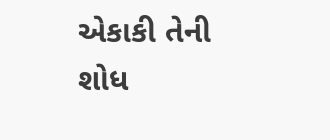એકાકી તેની શોધ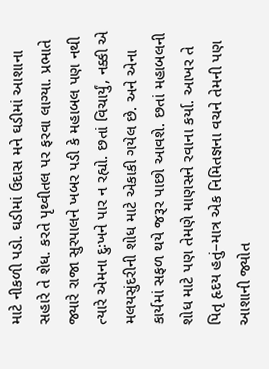માટે નીકળી પડો. ઘડીમાં ઉદાસ મને ઘડીમાં આશાના સહારે તે શેધ. કરતે પૃથ્વીતલ પર ફરવા લાગ્યા. પ્રભાતે જ્યારે રાજા સુરપાલને ખબર પડી કે મહાબલ પણ નથી ત્યારે એમના દુઃખને પાર ન રહ્યો. છતાં વિચાર્યું, નક્કી એ મલયસુંદરીની શોધ માટે એકાકી ગયેલ છે. અને એના કાર્યમાં સફળ થયે જરૂર પાછો આવશે. છતાં મહાબલની શોધ માટે પણ તેમણે માણસને રવાના કર્યા. આખર તે પિતૃ હૃદય હતું–માત્ર એક નિમિતજ્ઞના વચને તેમની પણ આશાની જ્યોત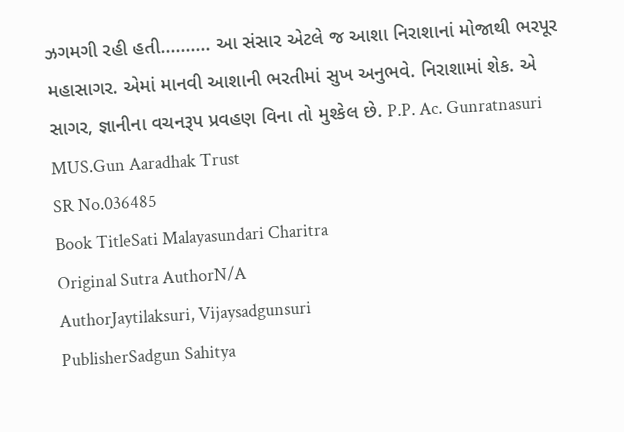ઝગમગી રહી હતી.......... આ સંસાર એટલે જ આશા નિરાશાનાં મોજાથી ભરપૂર મહાસાગર. એમાં માનવી આશાની ભરતીમાં સુખ અનુભવે. નિરાશામાં શેક. એ સાગર, જ્ઞાનીના વચનરૂપ પ્રવહણ વિના તો મુશ્કેલ છે. P.P. Ac. Gunratnasuri MUS.Gun Aaradhak Trust
SR No.036485
Book TitleSati Malayasundari Charitra
Original Sutra AuthorN/A
AuthorJaytilaksuri, Vijaysadgunsuri
PublisherSadgun Sahitya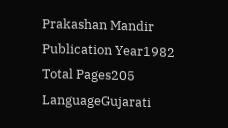Prakashan Mandir
Publication Year1982
Total Pages205
LanguageGujarati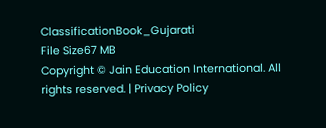ClassificationBook_Gujarati
File Size67 MB
Copyright © Jain Education International. All rights reserved. | Privacy Policy